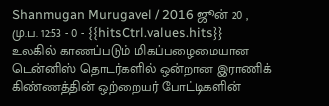Shanmugan Murugavel / 2016 ஜூன் 20 , மு.ப. 12:53 - 0 - {{hitsCtrl.values.hits}}
உலகில் காணப்படும் மிகப்பழைமையான டென்னிஸ் தொடர்களில் ஒன்றான இராணிக் கிண்ணத்தின் ஒற்றையர் போட்டிகளின்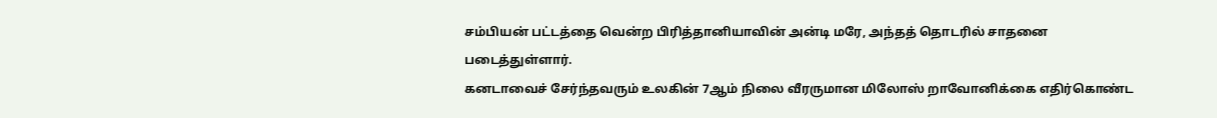சம்பியன் பட்டத்தை வென்ற பிரித்தானியாவின் அன்டி மரே, அந்தத் தொடரில் சாதனை படைத்துள்ளார்.
கனடாவைச் சேர்ந்தவரும் உலகின் 7ஆம் நிலை வீரருமான மிலோஸ் றாவோனிக்கை எதிர்கொண்ட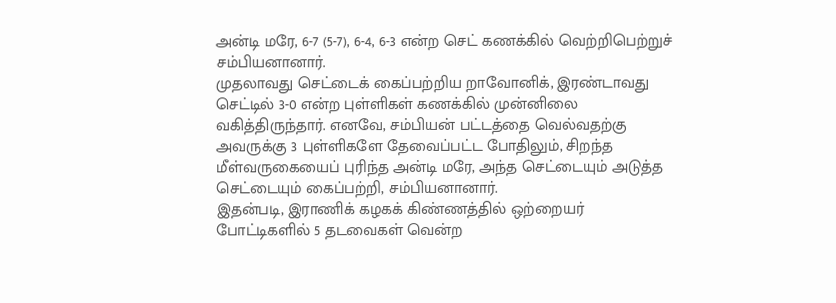அன்டி மரே, 6-7 (5-7), 6-4, 6-3 என்ற செட் கணக்கில் வெற்றிபெற்றுச் சம்பியனானார்.
முதலாவது செட்டைக் கைப்பற்றிய றாவோனிக், இரண்டாவது செட்டில் 3-0 என்ற புள்ளிகள் கணக்கில் முன்னிலை வகித்திருந்தார். எனவே, சம்பியன் பட்டத்தை வெல்வதற்கு அவருக்கு 3 புள்ளிகளே தேவைப்பட்ட போதிலும், சிறந்த மீள்வருகையைப் புரிந்த அன்டி மரே, அந்த செட்டையும் அடுத்த செட்டையும் கைப்பற்றி, சம்பியனானார்.
இதன்படி, இராணிக் கழகக் கிண்ணத்தில் ஒற்றையர் போட்டிகளில் 5 தடவைகள் வென்ற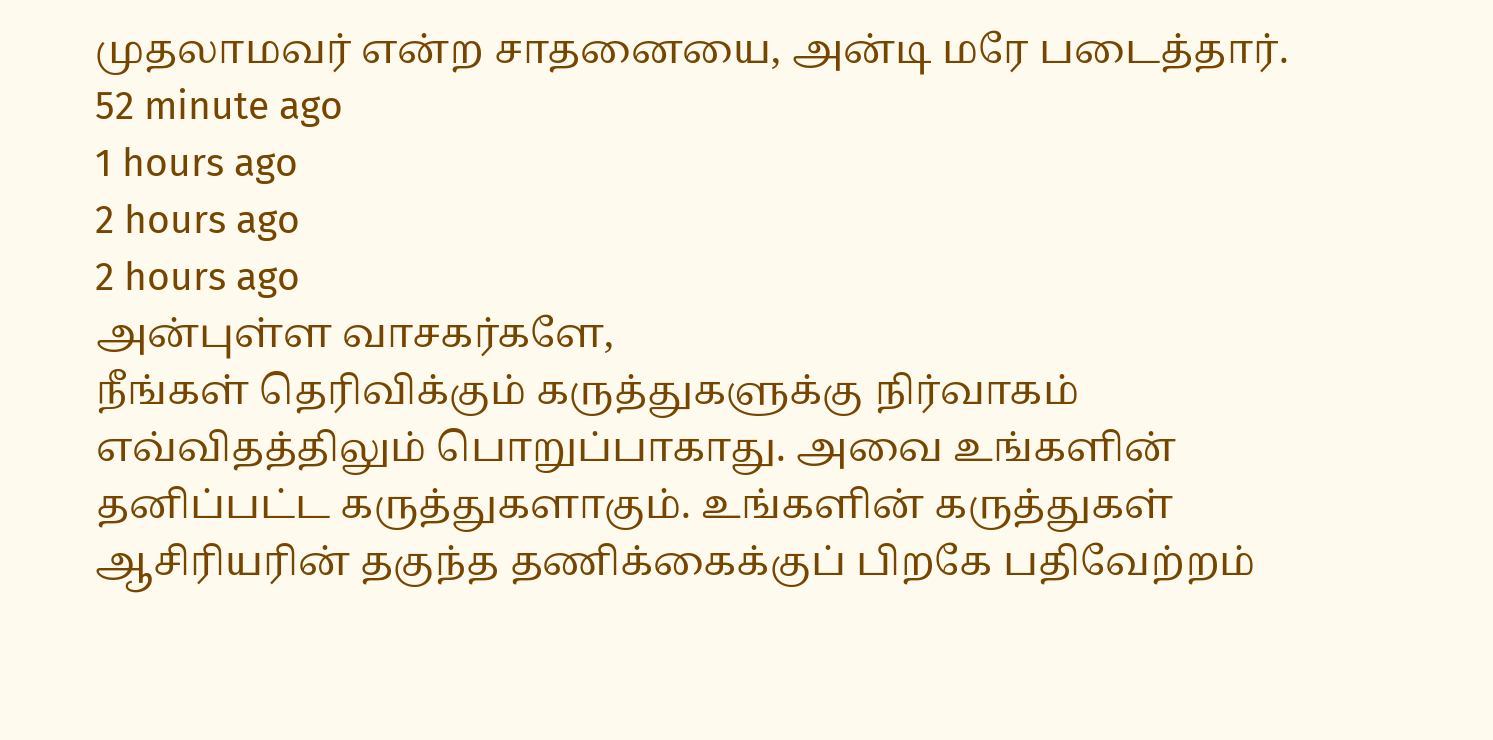முதலாமவர் என்ற சாதனையை, அன்டி மரே படைத்தார்.
52 minute ago
1 hours ago
2 hours ago
2 hours ago
அன்புள்ள வாசகர்களே,
நீங்கள் தெரிவிக்கும் கருத்துகளுக்கு நிர்வாகம் எவ்விதத்திலும் பொறுப்பாகாது. அவை உங்களின் தனிப்பட்ட கருத்துகளாகும். உங்களின் கருத்துகள் ஆசிரியரின் தகுந்த தணிக்கைக்குப் பிறகே பதிவேற்றம்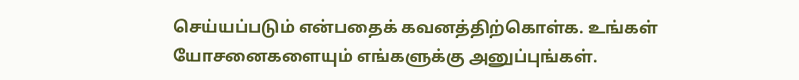செய்யப்படும் என்பதைக் கவனத்திற்கொள்க. உங்கள் யோசனைகளையும் எங்களுக்கு அனுப்புங்கள்.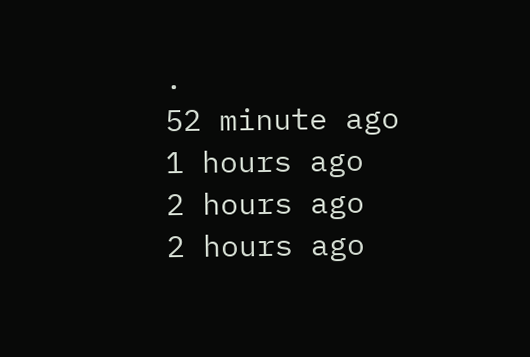.
52 minute ago
1 hours ago
2 hours ago
2 hours ago